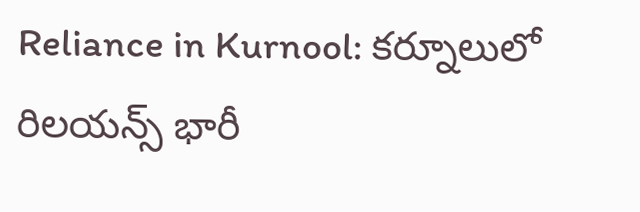Reliance in Kurnool: కర్నూలులో రిలయన్స్ భారీ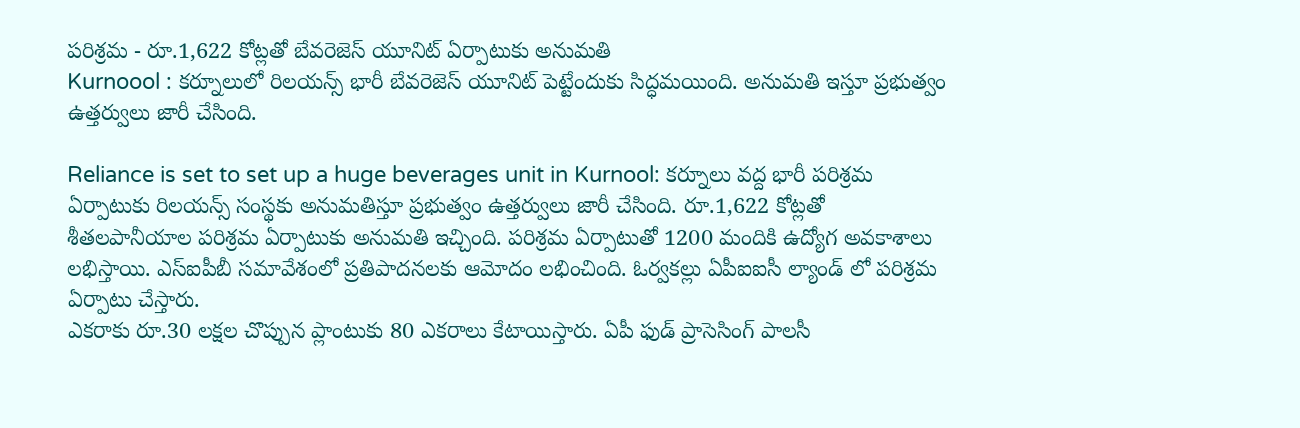పరిశ్రమ - రూ.1,622 కోట్లతో బేవరెజెస్ యూనిట్ ఏర్పాటుకు అనుమతి
Kurnoool : కర్నూలులో రిలయన్స్ భారీ బేవరెజెస్ యూనిట్ పెట్టేందుకు సిద్ధమయింది. అనుమతి ఇస్తూ ప్రభుత్వం ఉత్తర్వులు జారీ చేసింది.

Reliance is set to set up a huge beverages unit in Kurnool: కర్నూలు వద్ద భారీ పరిశ్రమ ఏర్పాటుకు రిలయన్స్ సంస్థకు అనుమతిస్తూ ప్రభుత్వం ఉత్తర్వులు జారీ చేసింది. రూ.1,622 కోట్లతో శీతలపానీయాల పరిశ్రమ ఏర్పాటుకు అనుమతి ఇచ్చింది. పరిశ్రమ ఏర్పాటుతో 1200 మందికి ఉద్యోగ అవకాశాలు లభిస్తాయి. ఎస్ఐపీబీ సమావేశంలో ప్రతిపాదనలకు ఆమోదం లభించింది. ఓర్వకల్లు ఏపీఐఐసీ ల్యాండ్ లో పరిశ్రమ ఏర్పాటు చేస్తారు.
ఎకరాకు రూ.30 లక్షల చొప్పున ప్లాంటుకు 80 ఎకరాలు కేటాయిస్తారు. ఏపీ ఫుడ్ ప్రాసెసింగ్ పాలసీ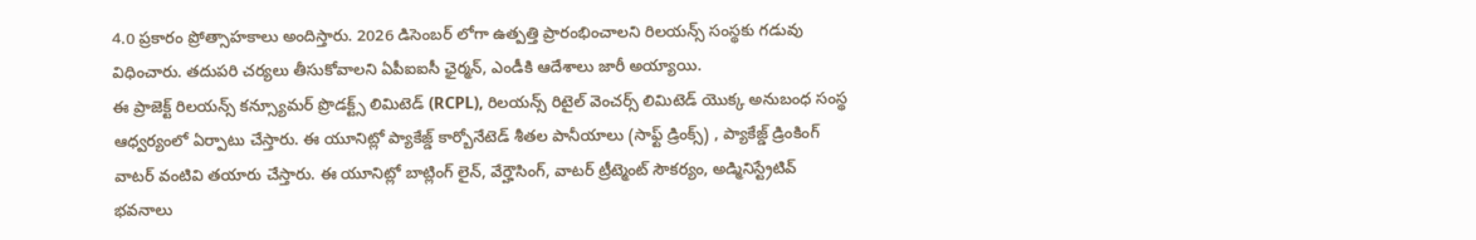4.0 ప్రకారం ప్రోత్సాహకాలు అందిస్తారు. 2026 డిసెంబర్ లోగా ఉత్పత్తి ప్రారంభించాలని రిలయన్స్ సంస్థకు గడువు విధించారు. తదుపరి చర్యలు తీసుకోవాలని ఏపీఐఐసీ ఛైర్మన్, ఎండీకి ఆదేశాలు జారీ అయ్యాయి.
ఈ ప్రాజెక్ట్ రిలయన్స్ కన్స్యూమర్ ప్రొడక్ట్స్ లిమిటెడ్ (RCPL), రిలయన్స్ రిటైల్ వెంచర్స్ లిమిటెడ్ యొక్క అనుబంధ సంస్థ ఆధ్వర్యంలో ఏర్పాటు చేస్తారు. ఈ యూనిట్లో ప్యాకేజ్డ్ కార్బోనేటెడ్ శీతల పానీయాలు (సాఫ్ట్ డ్రింక్స్) , ప్యాకేజ్డ్ డ్రింకింగ్ వాటర్ వంటివి తయారు చేస్తారు. ఈ యూనిట్లో బాట్లింగ్ లైన్, వేర్హౌసింగ్, వాటర్ ట్రీట్మెంట్ సౌకర్యం, అడ్మినిస్ట్రేటివ్ భవనాలు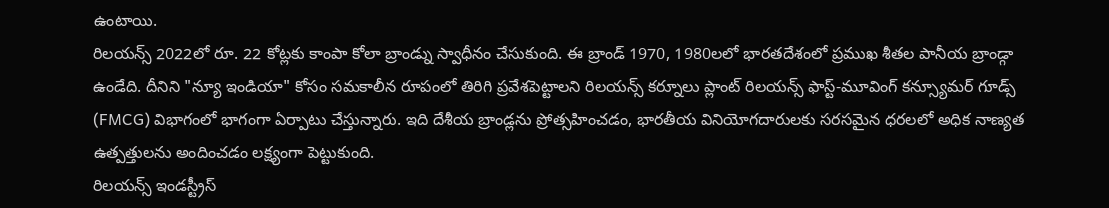ఉంటాయి.
రిలయన్స్ 2022లో రూ. 22 కోట్లకు కాంపా కోలా బ్రాండ్ను స్వాధీనం చేసుకుంది. ఈ బ్రాండ్ 1970, 1980లలో భారతదేశంలో ప్రముఖ శీతల పానీయ బ్రాండ్గా ఉండేది. దీనిని "న్యూ ఇండియా" కోసం సమకాలీన రూపంలో తిరిగి ప్రవేశపెట్టాలని రిలయన్స్ కర్నూలు ప్లాంట్ రిలయన్స్ ఫాస్ట్-మూవింగ్ కన్స్యూమర్ గూడ్స్ (FMCG) విభాగంలో భాగంగా ఏర్పాటు చేస్తున్నారు. ఇది దేశీయ బ్రాండ్లను ప్రోత్సహించడం, భారతీయ వినియోగదారులకు సరసమైన ధరలలో అధిక నాణ్యత ఉత్పత్తులను అందించడం లక్ష్యంగా పెట్టుకుంది.
రిలయన్స్ ఇండస్ట్రీస్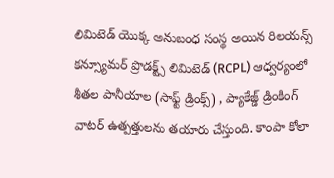లిమిటెడ్ యొక్క అనుబంధ సంస్థ అయిన రిలయన్స్ కన్స్యూమర్ ప్రొడక్ట్స్ లిమిటెడ్ (RCPL) ఆధ్వర్యంలో శీతల పానీయాల (సాఫ్ట్ డ్రింక్స్) , ప్యాకేజ్డ్ డ్రింకింగ్ వాటర్ ఉత్పత్తులను తయారు చేస్తుంది. కాంపా కోలా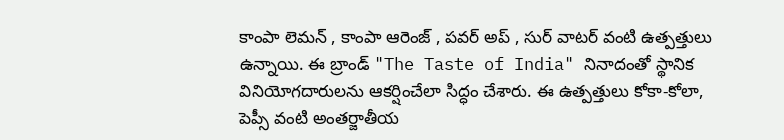కాంపా లెమన్ , కాంపా ఆరెంజ్ , పవర్ అప్ , సుర్ వాటర్ వంటి ఉత్పత్తులు ఉన్నాయి. ఈ బ్రాండ్ "The Taste of India" నినాదంతో స్థానిక వినియోగదారులను ఆకర్షించేలా సిద్ధం చేశారు. ఈ ఉత్పత్తులు కోకా-కోలా, పెప్సీ వంటి అంతర్జాతీయ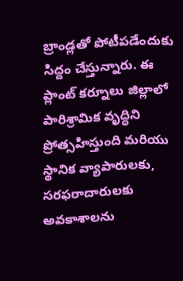బ్రాండ్లతో పోటీపడేందుకు సిద్దం చేస్తున్నారు. ఈ ప్లాంట్ కర్నూలు జిల్లాలో పారిశ్రామిక వృద్ధిని ప్రోత్సహిస్తుంది మరియు స్థానిక వ్యాపారులకు, సరఫరాదారులకు అవకాశాలను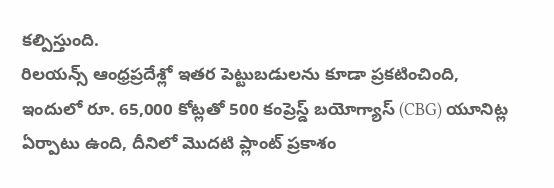కల్పిస్తుంది.
రిలయన్స్ ఆంధ్రప్రదేశ్లో ఇతర పెట్టుబడులను కూడా ప్రకటించింది, ఇందులో రూ. 65,000 కోట్లతో 500 కంప్రెస్డ్ బయోగ్యాస్ (CBG) యూనిట్ల ఏర్పాటు ఉంది, దీనిలో మొదటి ప్లాంట్ ప్రకాశం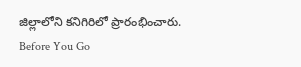జిల్లాలోని కనిగిరిలో ప్రారంభించారు.
Before You Go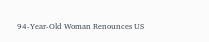94-Year-Old Woman Renounces US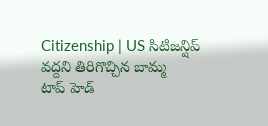Citizenship | US సిటిజన్షిప్ వద్దని తిరిగొచ్చిన బామ్మ
టాప్ హెడ్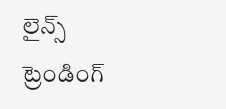లైన్స్
ట్రెండింగ్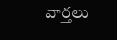వార్తలు